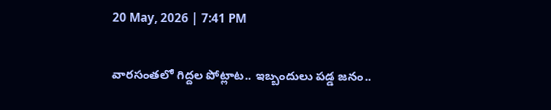20 May, 2026 | 7:41 PM

వారసంతలో గిద్దల పోట్లాట.. ఇబ్బందులు పడ్డ జనం..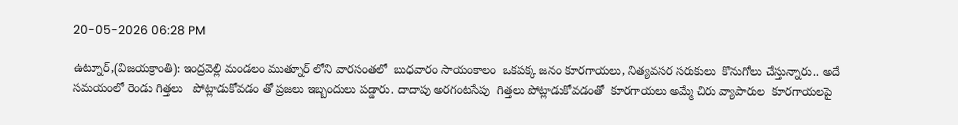20-05-2026 06:28 PM

ఉట్నూర్,(విజయక్రాంతి): ఇంద్రవెల్లి మండలం ముత్నూర్ లోని వారసంతలో  బుధవారం సాయంకాలం  ఒకపక్క జనం కూరగాయలు, నిత్యవసర సరుకులు  కొనుగోలు చేస్తున్నారు.. అదే సమయంలో రెండు గిత్తలు   పోట్లాడుకోవడం తో ప్రజలు ఇబ్బందులు పడ్డారు. దాదాపు అరగంటసేపు  గిత్తలు పోట్లాడుకోవడంతో  కూరగాయలు అమ్మే చిరు వ్యాపారుల  కూరగాయలపై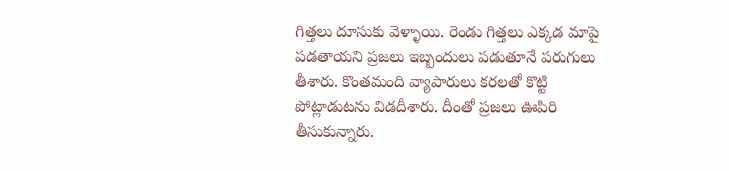గిత్తలు దూసుకు వెళ్ళాయి. రెండు గిత్తలు ఎక్కడ మాపై పడతాయని ప్రజలు ఇబ్బందులు పడుతూనే పరుగులు తీశారు. కొంతమంది వ్యాపారులు కరలతో కొట్టి  పోట్లాడుటను విడదీశారు. దీంతో ప్రజలు ఊపిరి తీసుకున్నారు.